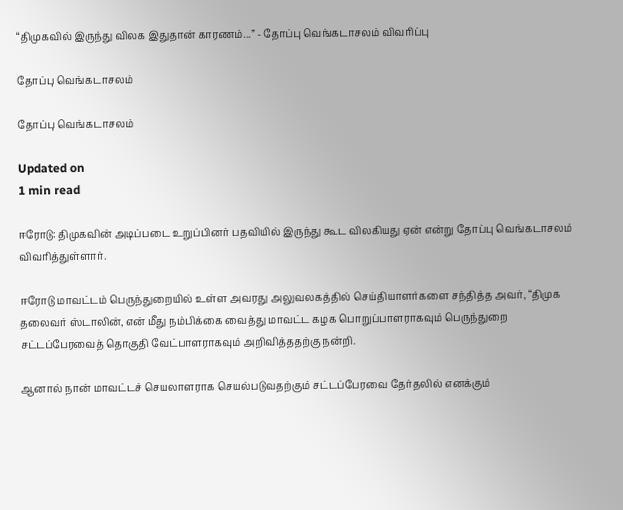“திமுகவில் இருந்து விலக இதுதான் காரணம்...” - தோப்பு வெங்கடாசலம் விவரிப்பு

தோப்பு வெங்கடாசலம்

தோப்பு வெங்கடாசலம்

Updated on
1 min read

ஈரோடு: திமுகவின் அடிப்படை உறுப்பினர் பதவியில் இருந்து கூட விலகியது ஏன் என்று தோப்பு வெங்கடாசலம் விவரித்துள்ளார்.

ஈரோடு மாவட்டம் பெருந்துறையில் உள்ள அவரது அலுவலகத்தில் செய்தியாளர்களை சந்தித்த அவர், “திமுக தலைவர் ஸ்டாலின், என் மீது நம்பிக்கை வைத்து மாவட்ட கழக பொறுப்பாளராகவும் பெருந்துறை சட்டப்பேரவைத் தொகுதி வேட்பாளராகவும் அறிவித்ததற்கு நன்றி.

ஆனால் நான் மாவட்டச் செயலாளராக செயல்படுவதற்கும் சட்டப்பேரவை தேர்தலில் எனக்கும்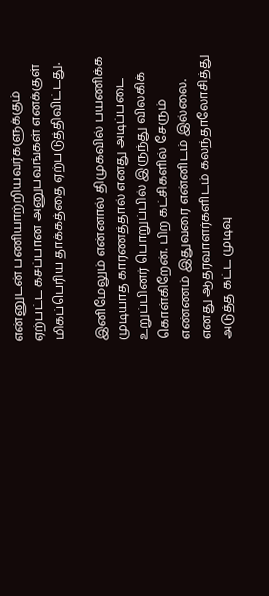என்னுடன் பணியாற்றியவர்களுக்கும் ஏற்பட்ட கசப்பான அனுபவங்கள் எனக்குள் மிகப்பெரிய தாக்கத்தை ஏற்படுத்திவிட்டது.

இனிமேலும் என்னால் திமுகவில் பயணிக்க முடியாத காரணத்தால் எனது அடிப்படை உறுப்பினர் பொறுப்பில் இருந்து விலகிக் கொள்கிறேன். பிற கட்சிகளில் சேரும் எண்ணம் இதுவரை என்னிடம் இல்லை. எனது ஆதரவாளர்களிடம் கலந்தாலோசித்து அடுத்த கட்ட முடிவு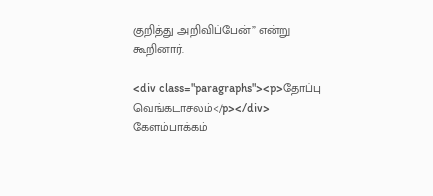குறித்து அறிவிப்பேன்” என்று கூறினார்.

<div class="paragraphs"><p>தோப்பு வெங்கடாசலம்</p></div>
கேளம்பாக்கம்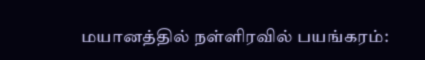மயானத்தில் நள்ளிரவில் பயங்கரம்: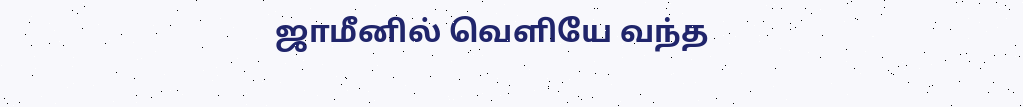ஜாமீனில் வெளியே வந்த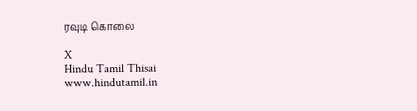ரவுடி கொலை

X
Hindu Tamil Thisai
www.hindutamil.in